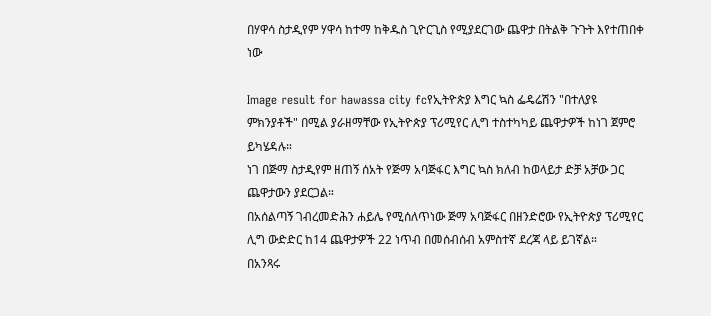በሃዋሳ ስታዲየም ሃዋሳ ከተማ ከቅዱስ ጊዮርጊስ የሚያደርገው ጨዋታ በትልቅ ጉጉት እየተጠበቀ ነው

Image result for hawassa city fcየኢትዮጵያ እግር ኳስ ፌዴሬሽን "በተለያዩ ምክንያቶች" በሚል ያራዘማቸው የኢትዮጵያ ፕሪሚየር ሊግ ተስተካካይ ጨዋታዎች ከነገ ጀምሮ ይካሄዳሉ።
ነገ በጅማ ስታዲየም ዘጠኝ ሰአት የጅማ አባጅፋር እግር ኳስ ክለብ ከወላይታ ድቻ አቻው ጋር ጨዋታውን ያደርጋል።
በአሰልጣኝ ገብረመድሕን ሐይሌ የሚሰለጥነው ጅማ አባጅፋር በዘንድሮው የኢትዮጵያ ፕሪሚየር ሊግ ውድድር ከ14 ጨዋታዎች 22 ነጥብ በመሰብሰብ አምስተኛ ደረጃ ላይ ይገኛል።
በአንጻሩ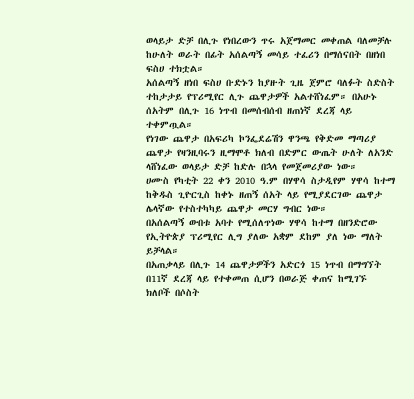ወላይታ ድቻ በሊጉ የነበረውን ጥሩ አጀማመር መቀጠል ባለመቻሉ ከሁለት ወራት በፊት አሰልጣኝ መሳይ ተፈሪን በማሰናበት በዘነበ ፍስሀ ተክቷል።
አሰልጣኝ ዘነበ ፍስሀ ቡድኑን ከያዙት ጊዜ ጀምሮ ባለፉት ስድስት ተከታታይ የፕሪሚየር ሊጉ ጨዋታዎች አልተሸነፈም። በአሁኑ ሰአትም በሊጉ 16 ነጥብ በመሰብሰብ ዘጠነኛ ደረጃ ላይ ተቀምጧል።
የነገው ጨዋታ በአፍሪካ ኮንፌደሬሽን ዋንጫ የቅድመ ማጣሪያ ጨዋታ የዛንዚባሩን ዚማሞቶ ክለብ በድምር ውጤት ሁለት ለአንድ ላሸነፈው ወላይታ ድቻ ከድሉ በኋላ የመጀመሪያው ነው።
ሀሙስ የካቲት 22 ቀን 2010 ዓ.ም በሃዋሳ ስታዲየም ሃዋሳ ከተማ ከቅዱስ ጊዮርጊስ ከቀኑ ዘጠኝ ሰአት ላይ የሚያደርገው ጨዋታ ሌላኛው የተስተካካይ ጨዋታ መርሃ ግብር ነው።
በአሰልጣኝ ውበቱ አባተ የሚሰለጥነው ሃዋሳ ከተማ በዘንድሮው የኢትዮጵያ ፕሪሚየር ሊግ ያለው አቋም ደከም ያለ ነው ማለት ይቻላል።
በአጠቃላይ በሊጉ 14 ጨዋታዎችን አድርጎ 15 ነጥብ በማግኘት በ11ኛ ደረጃ ላይ የተቀመጠ ሲሆን በወራጅ ቀጠና ከሚገኙ ክለቦች በሶስት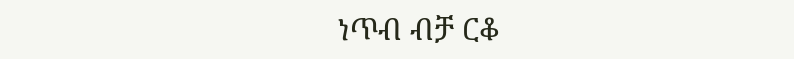ነጥብ ብቻ ርቆ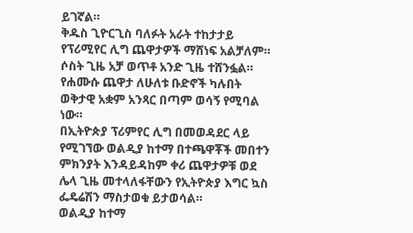ይገኛል።
ቅዱስ ጊዮርጊስ ባለፉት አራት ተከታታይ የፕሪሚየር ሊግ ጨዋታዎች ማሸነፍ አልቻለም። ሶስት ጊዜ አቻ ወጥቶ አንድ ጊዜ ተሸንፏል።
የሐሙሱ ጨዋታ ለሁለቱ ቡድኖች ካሉበት ወቅታዊ አቋም አንጻር በጣም ወሳኝ የሚባል ነው።
በኢትዮጵያ ፕሪምየር ሊግ በመወዳደር ላይ የሚገኘው ወልዲያ ከተማ በተጫዋቾች መበተን ምክንያት እንዳይዳከም ቀሪ ጨዋታዎቹ ወደ ሌላ ጊዜ መተላለፋቸውን የኢትዮጵያ እግር ኳስ ፌዴሬሽን ማስታወቁ ይታወሳል።
ወልዲያ ከተማ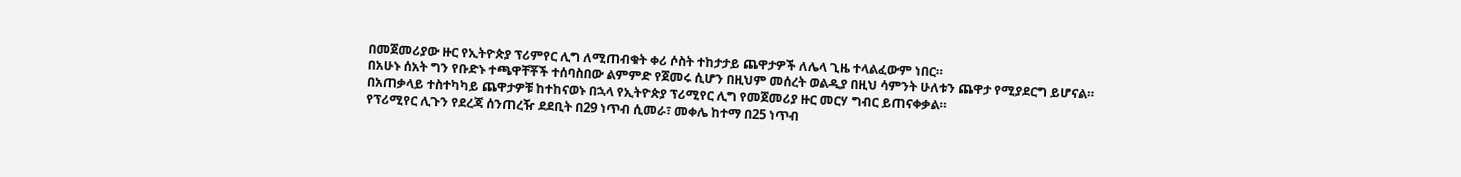በመጀመሪያው ዙር የኢትዮጵያ ፕሪምየር ሊግ ለሚጠብቁት ቀሪ ሶስት ተከታታይ ጨዋታዎች ለሌላ ጊዜ ተላልፈውም ነበር።
በአሁኑ ሰአት ግን የቡድኑ ተጫዋቸቾች ተሰባስበው ልምምድ የጀመሩ ሲሆን በዚህም መሰረት ወልዲያ በዚህ ሳምንት ሁለቱን ጨዋታ የሚያደርግ ይሆናል።
በአጠቃላይ ተስተካካይ ጨዋታዎቹ ከተከናወኑ በኋላ የኢትዮጵያ ፕሪሚየር ሊግ የመጀመሪያ ዙር መርሃ ግብር ይጠናቀቃል።
የፕሪሚየር ሊጉን የደረጃ ሰንጠረዥ ደደቢት በ29 ነጥብ ሲመራ፣ መቀሌ ከተማ በ25 ነጥብ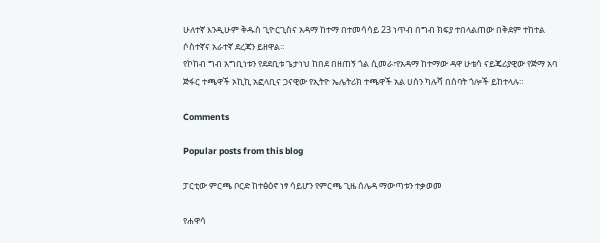ሁለተኛ እንዲሁም ቅዱስ ጊዮርጊስና አዳማ ከተማ በተመሳሳይ 23 ነጥብ በግብ ክፍያ ተበላልጠው በቅደም ተከተል ሶስተኛና አራተኛ ደረጃን ይዘዋል።
የኮከብ ግብ አግቢነቱን የደደቢቱ ጌታነህ ከበደ በዘጠኝ ጎል ሲመራ፣የአዳማ ከተማው ዳዋ ሁቴሳ ናይጄሪያዊው የጅማ አባ ጅፋር ተጫዋች ኦኪኪ አፎላቢና ጋናዊው የኢትዮ ኤሌትሪክ ተጫዋች አል ሀሰን ካሉሻ በሰባት ጎሎች ይከተላሉ።

Comments

Popular posts from this blog

ፓርቲው ምርጫ ቦርድ ከተፅዕኖ ነፃ ሳይሆን የምርጫ ጊዜ ሰሌዳ ማውጣቱን ተቃወመ

የሐዋሳ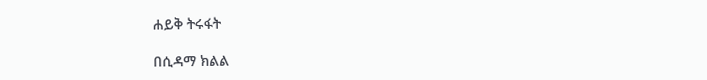ሐይቅ ትሩፋት

በሲዳማ ክልል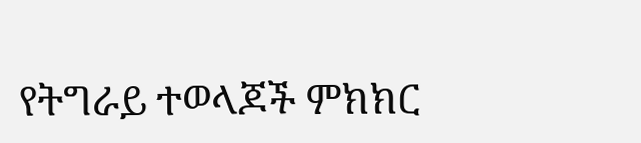የትግራይ ተወላጆች ምክክር